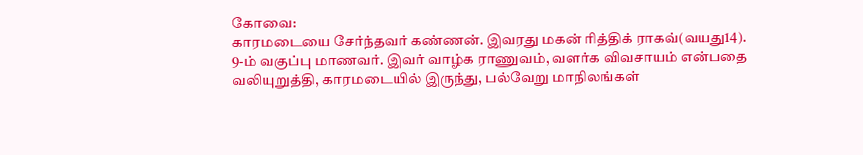கோவை:
காரமடையை சேர்ந்தவர் கண்ணன். இவரது மகன் ரித்திக் ராகவ்(வயது14). 9-ம் வகுப்பு மாணவர். இவர் வாழ்க ராணுவம், வளர்க விவசாயம் என்பதை வலியுறுத்தி, காரமடையில் இருந்து, பல்வேறு மாநிலங்கள்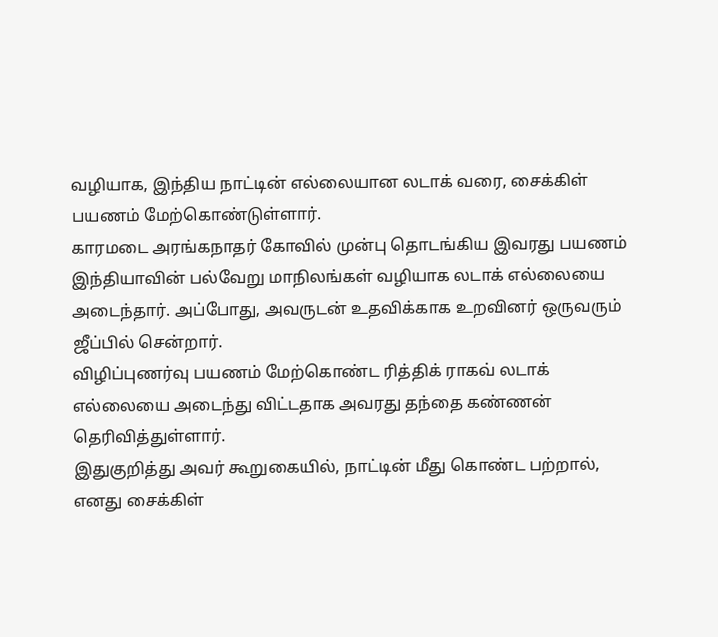வழியாக, இந்திய நாட்டின் எல்லையான லடாக் வரை, சைக்கிள் பயணம் மேற்கொண்டுள்ளார்.
காரமடை அரங்கநாதர் கோவில் முன்பு தொடங்கிய இவரது பயணம் இந்தியாவின் பல்வேறு மாநிலங்கள் வழியாக லடாக் எல்லையை அடைந்தார். அப்போது, அவருடன் உதவிக்காக உறவினர் ஒருவரும் ஜீப்பில் சென்றார்.
விழிப்புணர்வு பயணம் மேற்கொண்ட ரித்திக் ராகவ் லடாக் எல்லையை அடைந்து விட்டதாக அவரது தந்தை கண்ணன் தெரிவித்துள்ளார்.
இதுகுறித்து அவர் கூறுகையில், நாட்டின் மீது கொண்ட பற்றால், எனது சைக்கிள்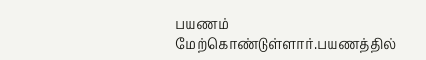பயணம் மேற்கொண்டுள்ளார்.பயணத்தில்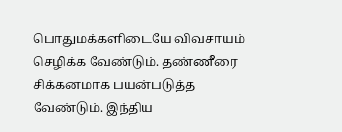பொதுமக்களிடையே விவசாயம் செழிக்க வேண்டும். தண்ணீரை சிக்கனமாக பயன்படுத்த வேண்டும். இந்திய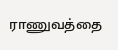ராணுவத்தை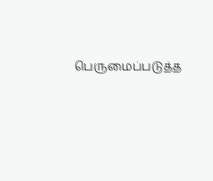பெருமைப்படுத்த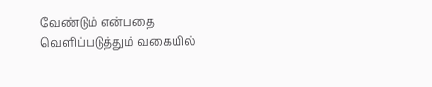வேண்டும் என்பதை வெளிப்படுத்தும் வகையில்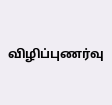விழிப்புணர்வு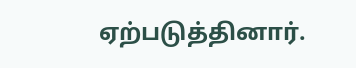ஏற்படுத்தினார்.